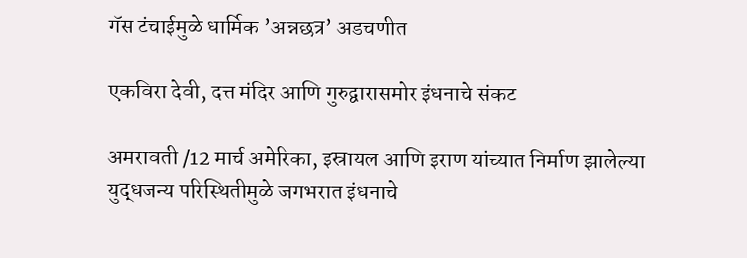गॅस टंचाईमुळे धार्मिक ’अन्नछत्र’ अडचणीत

एकविरा देवी, दत्त मंदिर आणि गुरुद्वारासमोर इंधनाचे संकट

अमरावती /12 मार्च अमेरिका, इस्रायल आणि इराण यांच्यात निर्माण झालेल्या युद्धजन्य परिस्थितीमुळे जगभरात इंधनाचे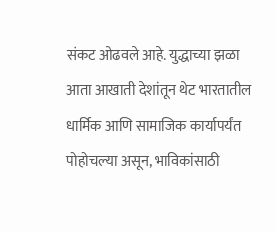संकट ओढवले आहे. युद्धाच्या झळा आता आखाती देशांतून थेट भारतातील धार्मिक आणि सामाजिक कार्यापर्यंत पोहोचल्या असून, भाविकांसाठी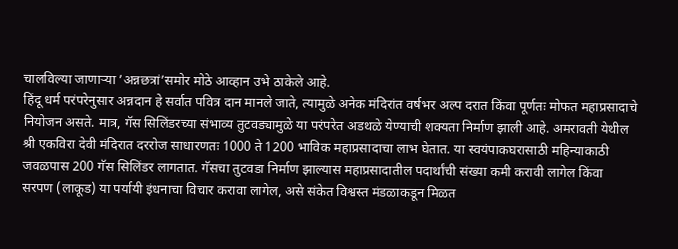चालविल्या जाणार्‍या ’अन्नछत्रां’समोर मोठे आव्हान उभे ठाकेले आहे.
हिंदू धर्म परंपरेनुसार अन्नदान हे सर्वात पवित्र दान मानले जाते, त्यामुळे अनेक मंदिरांत वर्षभर अल्प दरात किंवा पूर्णतः मोफत महाप्रसादाचे नियोजन असते. मात्र, गॅस सिलिंडरच्या संभाव्य तुटवड्यामुळे या परंपरेत अडथळे येण्याची शक्यता निर्माण झाली आहे. अमरावती येथील श्री एकविरा देवी मंदिरात दररोज साधारणतः 1000 ते 1200 भाविक महाप्रसादाचा लाभ घेतात. या स्वयंपाकघरासाठी महिन्याकाठी जवळपास 200 गॅस सिलिंडर लागतात. गॅसचा तुटवडा निर्माण झाल्यास महाप्रसादातील पदार्थांची संख्या कमी करावी लागेल किंवा सरपण (लाकूड) या पर्यायी इंधनाचा विचार करावा लागेल, असे संकेत विश्वस्त मंडळाकडून मिळत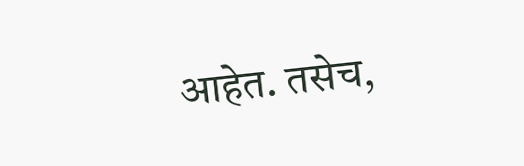आहेत. तसेच,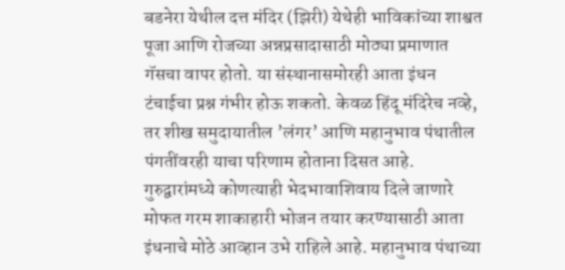बडनेरा येथील दत्त मंदिर (झिरी) येथेही भाविकांच्या शाश्वत पूजा आणि रोजच्या अन्नप्रसादासाठी मोठ्या प्रमाणात गॅसचा वापर होतो. या संस्थानासमोरही आता इंधन टंचाईचा प्रश्न गंभीर होऊ शकतो. केवळ हिंदू मंदिरेच नव्हे, तर शीख समुदायातील ’लंगर’ आणि महानुभाव पंथातील पंगतींवरही याचा परिणाम होताना दिसत आहे. गुरुद्वारांमध्ये कोणत्याही भेदभावाशिवाय दिले जाणारे मोफत गरम शाकाहारी भोजन तयार करण्यासाठी आता इंधनाचे मोठे आव्हान उभे राहिले आहे. महानुभाव पंथाच्या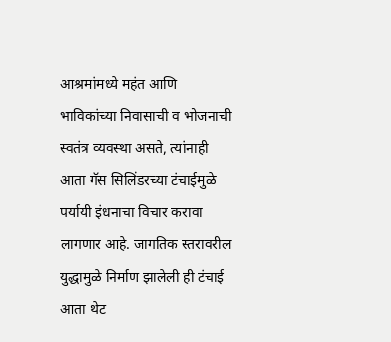आश्रमांमध्ये महंत आणि भाविकांच्या निवासाची व भोजनाची स्वतंत्र व्यवस्था असते, त्यांनाही आता गॅस सिलिंडरच्या टंचाईमुळे पर्यायी इंधनाचा विचार करावा लागणार आहे. जागतिक स्तरावरील युद्धामुळे निर्माण झालेली ही टंचाई आता थेट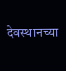देवस्थानच्या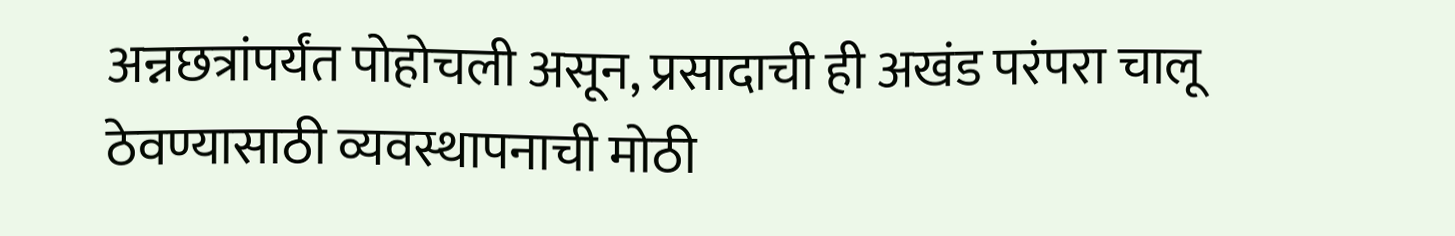अन्नछत्रांपर्यंत पोहोचली असून, प्रसादाची ही अखंड परंपरा चालू ठेवण्यासाठी व्यवस्थापनाची मोठी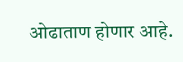ओढाताण होणार आहे.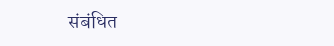संबंधित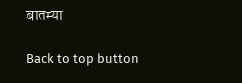बातम्या

Back to top button